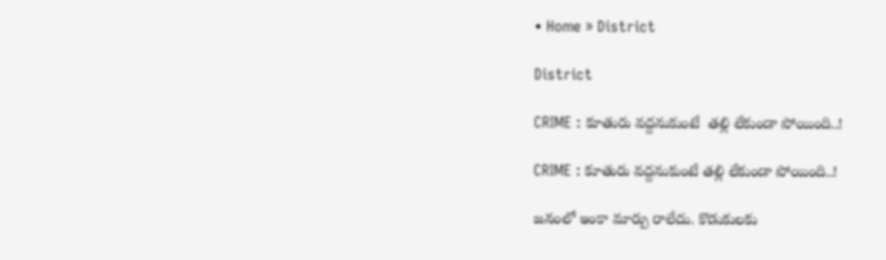• Home » District

District

CRIME : కూతురు వద్దనుకుంటే  తల్లి లేకుండా పోయింది..!

CRIME : కూతురు వద్దనుకుంటే తల్లి లేకుండా పోయింది..!

జనంలో ఇంకా మార్పు రాలేదు. కొడుకులకు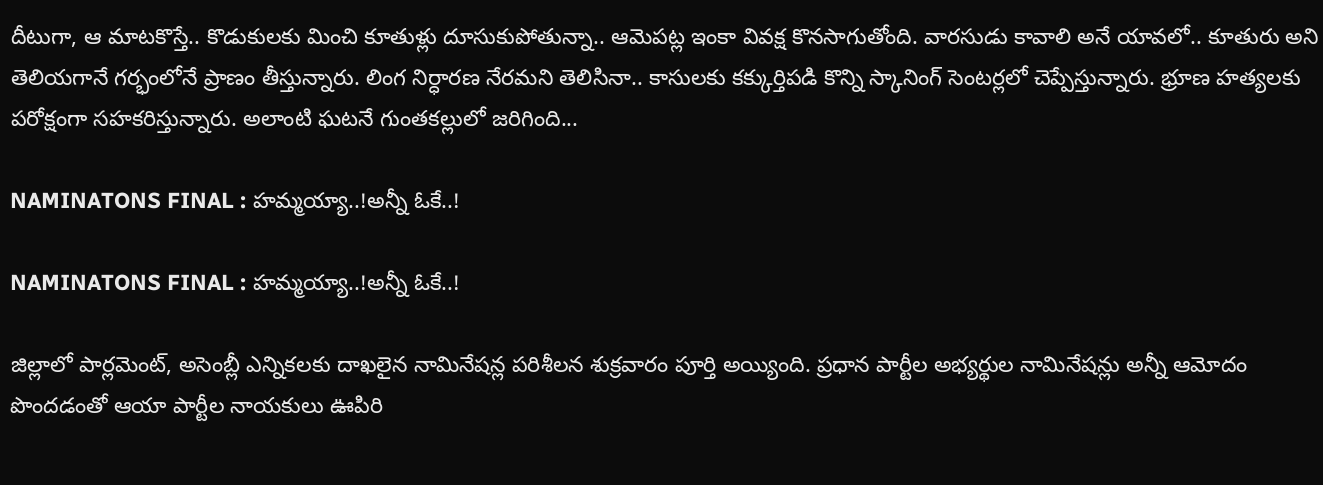దీటుగా, ఆ మాటకొస్తే.. కొడుకులకు మించి కూతుళ్లు దూసుకుపోతున్నా.. ఆమెపట్ల ఇంకా వివక్ష కొనసాగుతోంది. వారసుడు కావాలి అనే యావలో.. కూతురు అని తెలియగానే గర్భంలోనే ప్రాణం తీస్తున్నారు. లింగ నిర్ధారణ నేరమని తెలిసినా.. కాసులకు కక్కుర్తిపడి కొన్ని స్కానింగ్‌ సెంటర్లలో చెప్పేస్తున్నారు. భ్రూణ హత్యలకు పరోక్షంగా సహకరిస్తున్నారు. అలాంటి ఘటనే గుంతకల్లులో జరిగింది...

NAMINATONS FINAL : హమ్మయ్యా..!అన్నీ ఓకే..!

NAMINATONS FINAL : హమ్మయ్యా..!అన్నీ ఓకే..!

జిల్లాలో పార్లమెంట్‌, అసెంబ్లీ ఎన్నికలకు దాఖలైన నామినేషన్ల పరిశీలన శుక్రవారం పూర్తి అయ్యింది. ప్రధాన పార్టీల అభ్యర్థుల నామినేషన్లు అన్నీ ఆమోదం పొందడంతో ఆయా పార్టీల నాయకులు ఊపిరి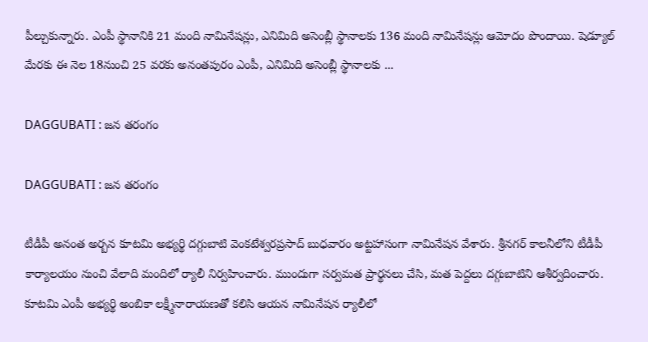పీల్చుకున్నారు. ఎంపీ స్థానానికి 21 మంది నామినేషన్లు, ఎనిమిది అసెంబ్లీ స్థానాలకు 136 మంది నామినేషన్లు ఆమోదం పొందాయి. షెడ్యూల్‌ మేరకు ఈ నెల 18నుంచి 25 వరకు అనంతపురం ఎంపీ, ఎనిమిది అసెంబ్లీ స్థానాలకు ...

DAGGUBATI : జన తరంగం

DAGGUBATI : జన తరంగం

టీడీపీ అనంత అర్బన కూటమి అభ్యర్థి దగ్గుబాటి వెంకటేశ్వరప్రసాద్‌ బుధవారం అట్టహాసంగా నామినేషన వేశారు. శ్రీనగర్‌ కాలనీలోని టీడీపీ కార్యాలయం నుంచి వేలాది మందిలో ర్యాలీ నిర్వహించారు. ముందుగా సర్వమత ప్రార్థనలు చేసి, మత పెద్దలు దగ్గుబాటిని ఆశీర్వదించారు. కూటమి ఎంపీ అభ్యర్థి అంబికా లక్ష్మీనారాయణతో కలిసి ఆయన నామినేషన ర్యాలీలో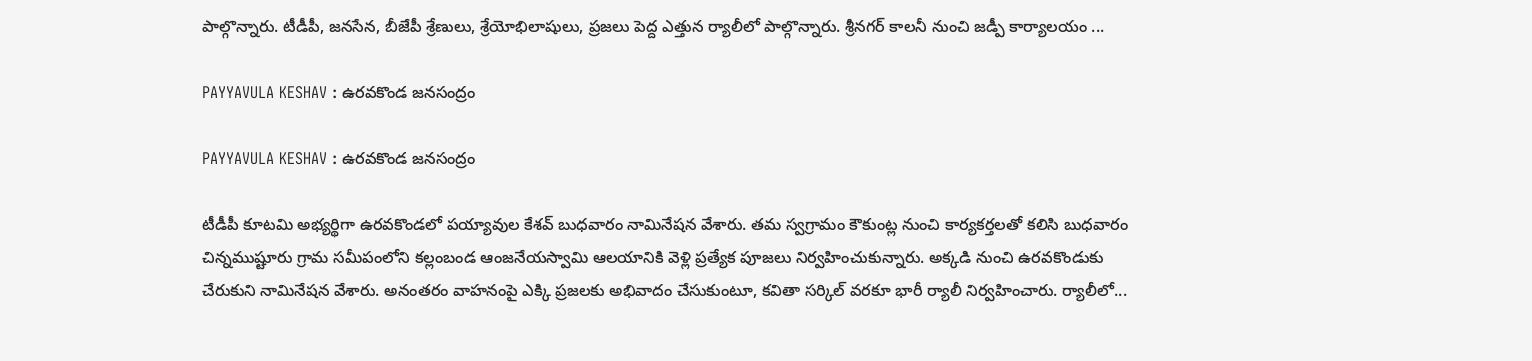పాల్గొన్నారు. టీడీపీ, జనసేన, బీజేపీ శ్రేణులు, శ్రేయోభిలాషులు, ప్రజలు పెద్ద ఎత్తున ర్యాలీలో పాల్గొన్నారు. శ్రీనగర్‌ కాలనీ నుంచి జడ్పీ కార్యాలయం ...

PAYYAVULA KESHAV : ఉరవకొండ జనసంద్రం

PAYYAVULA KESHAV : ఉరవకొండ జనసంద్రం

టీడీపీ కూటమి అభ్యర్థిగా ఉరవకొండలో పయ్యావుల కేశవ్‌ బుధవారం నామినేషన వేశారు. తమ స్వగ్రామం కౌకుంట్ల నుంచి కార్యకర్తలతో కలిసి బుధవారం చిన్నముష్టూరు గ్రామ సమీపంలోని కల్లంబండ ఆంజనేయస్వామి ఆలయానికి వెళ్లి ప్రత్యేక పూజలు నిర్వహించుకున్నారు. అక్కడి నుంచి ఉరవకొండుకు చేరుకుని నామినేషన వేశారు. అనంతరం వాహనంపై ఎక్కి ప్రజలకు అభివాదం చేసుకుంటూ, కవితా సర్కిల్‌ వరకూ భారీ ర్యాలీ నిర్వహించారు. ర్యాలీలో...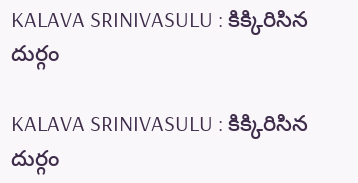KALAVA SRINIVASULU : కిక్కిరిసిన దుర్గం

KALAVA SRINIVASULU : కిక్కిరిసిన దుర్గం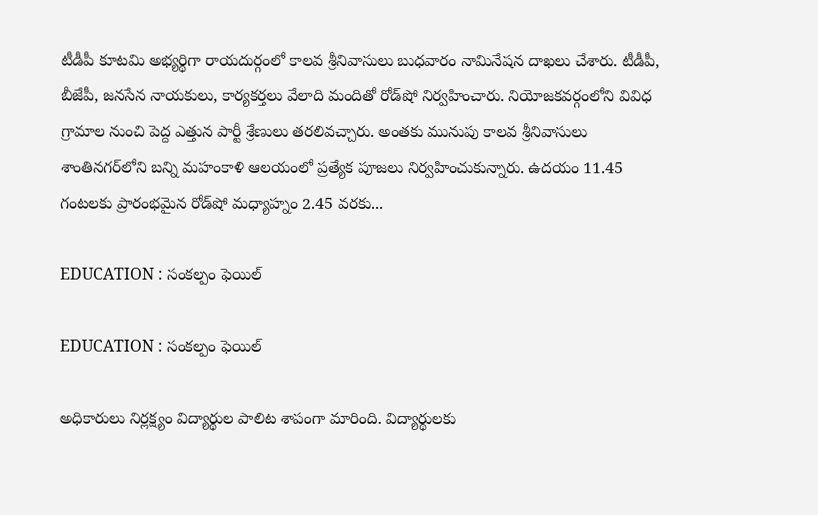టీడీపీ కూటమి అభ్యర్థిగా రాయదుర్గంలో కాలవ శ్రీనివాసులు బుధవారం నామినేషన దాఖలు చేశారు. టీడీపీ, బీజేపీ, జనసేన నాయకులు, కార్యకర్తలు వేలాది మందితో రోడ్‌షో నిర్వహించారు. నియోజకవర్గంలోని వివిధ గ్రామాల నుంచి పెద్ద ఎత్తున పార్టీ శ్రేణులు తరలివచ్చారు. అంతకు మునుపు కాలవ శ్రీనివాసులు శాంతినగర్‌లోని బన్ని మహంకాళి ఆలయంలో ప్రత్యేక పూజలు నిర్వహించుకున్నారు. ఉదయం 11.45 గంటలకు ప్రారంభమైన రోడ్‌షో మధ్యాహ్నం 2.45 వరకు...

EDUCATION : సంకల్పం ఫెయిల్‌

EDUCATION : సంకల్పం ఫెయిల్‌

అధికారులు నిర్లక్ష్యం విద్యార్థుల పాలిట శాపంగా మారింది. విద్యార్థులకు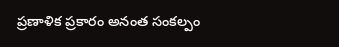ప్రణాళిక ప్రకారం అనంత సంకల్పం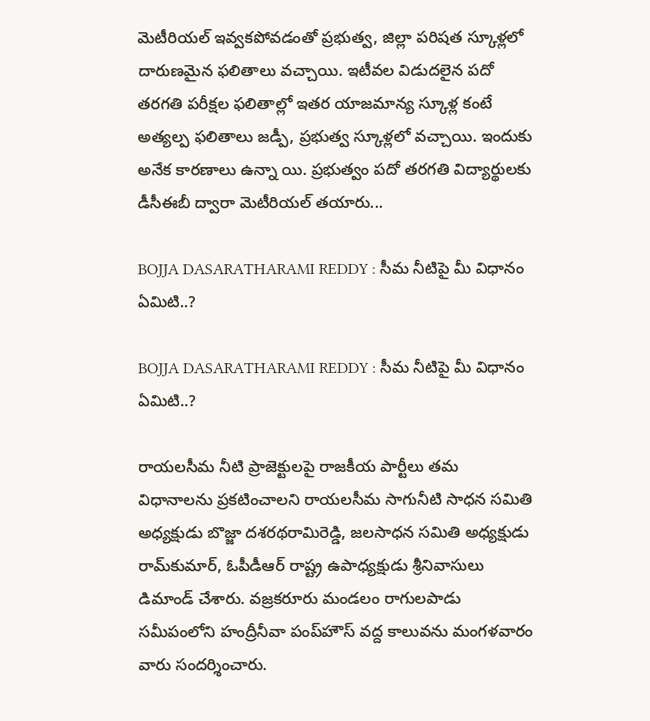మెటీరియల్‌ ఇవ్వకపోవడంతో ప్రభుత్వ, జిల్లా పరిషత స్కూళ్లలో దారుణమైన ఫలితాలు వచ్చాయి. ఇటీవల విడుదలైన పదో తరగతి పరీక్షల ఫలితాల్లో ఇతర యాజమాన్య స్కూళ్ల కంటే అత్యల్ప ఫలితాలు జడ్పీ, ప్రభుత్వ స్కూళ్లలో వచ్చాయి. ఇందుకు అనేక కారణాలు ఉన్నా యి. ప్రభుత్వం పదో తరగతి విద్యార్థులకు డీసీఈబీ ద్వారా మెటీరియల్‌ తయారు...

BOJJA DASARATHARAMI REDDY : సీమ నీటిపై మీ విధానం ఏమిటి..?

BOJJA DASARATHARAMI REDDY : సీమ నీటిపై మీ విధానం ఏమిటి..?

రాయలసీమ నీటి ప్రాజెక్టులపై రాజకీయ పార్టీలు తమ విధానాలను ప్రకటించాలని రాయలసీమ సాగునీటి సాధన సమితి అధ్యక్షుడు బొజ్జా దశరథరామిరెడ్డి, జలసాధన సమితి అధ్యక్షుడు రామ్‌కుమార్‌, ఓపీడీఆర్‌ రాష్ట్ర ఉపాధ్యక్షుడు శ్రీనివాసులు డిమాండ్‌ చేశారు. వజ్రకరూరు మండలం రాగులపాడు సమీపంలోని హంద్రీనీవా పంప్‌హౌస్‌ వద్ద కాలువను మంగళవారం వారు సందర్శించారు.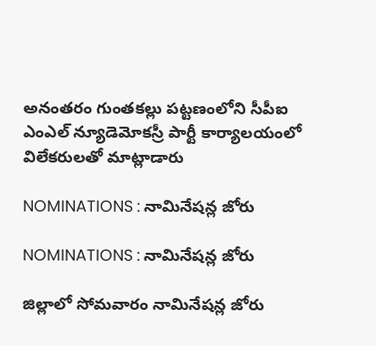అనంతరం గుంతకల్లు పట్టణంలోని సీపీఐ ఎంఎల్‌ న్యూడెమోకస్రీ పార్టీ కార్యాలయంలో విలేకరులతో మాట్లాడారు

NOMINATIONS : నామినేషన్ల జోరు

NOMINATIONS : నామినేషన్ల జోరు

జిల్లాలో సోమవారం నామినేషన్ల జోరు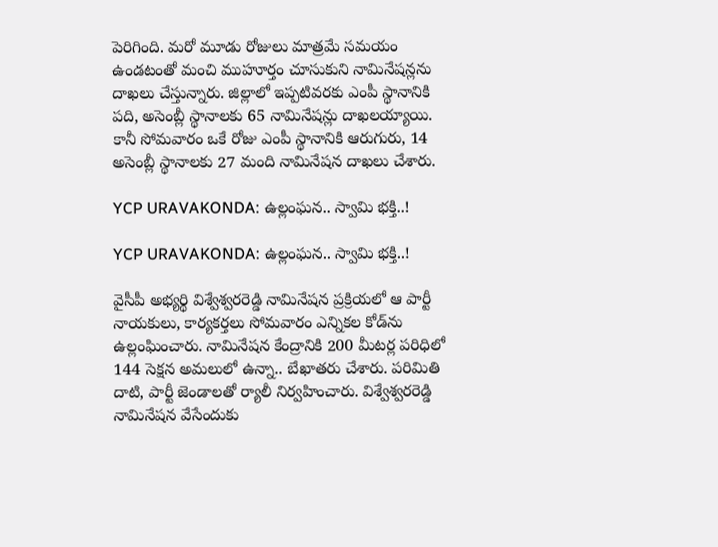పెరిగింది. మరో మూడు రోజులు మాత్రమే సమయం ఉండటంతో మంచి ముహూర్తం చూసుకుని నామినేషన్లను దాఖలు చేస్తున్నారు. జిల్లాలో ఇప్పటివరకు ఎంపీ స్థానానికి పది, అసెంబ్లీ స్థానాలకు 65 నామినేషన్లు దాఖలయ్యాయి. కానీ సోమవారం ఒకే రోజు ఎంపీ స్థానానికి ఆరుగురు, 14 అసెంబ్లీ స్థానాలకు 27 మంది నామినేషన దాఖలు చేశారు.

YCP URAVAKONDA: ఉల్లంఘన.. స్వామి భక్తి..!

YCP URAVAKONDA: ఉల్లంఘన.. స్వామి భక్తి..!

వైసీపీ అభ్యర్థి విశ్వేశ్వరరెడ్డి నామినేషన ప్రక్రియలో ఆ పార్టీ నాయకులు, కార్యకర్తలు సోమవారం ఎన్నికల కోడ్‌ను ఉల్లంఘించారు. నామినేషన కేంద్రానికి 200 మీటర్ల పరిధిలో 144 సెక్షన అమలులో ఉన్నా.. బేఖాతరు చేశారు. పరిమితి దాటి, పార్టీ జెండాలతో ర్యాలీ నిర్వహించారు. విశ్వేశ్వరరెడ్డి నామినేషన వేసేందుకు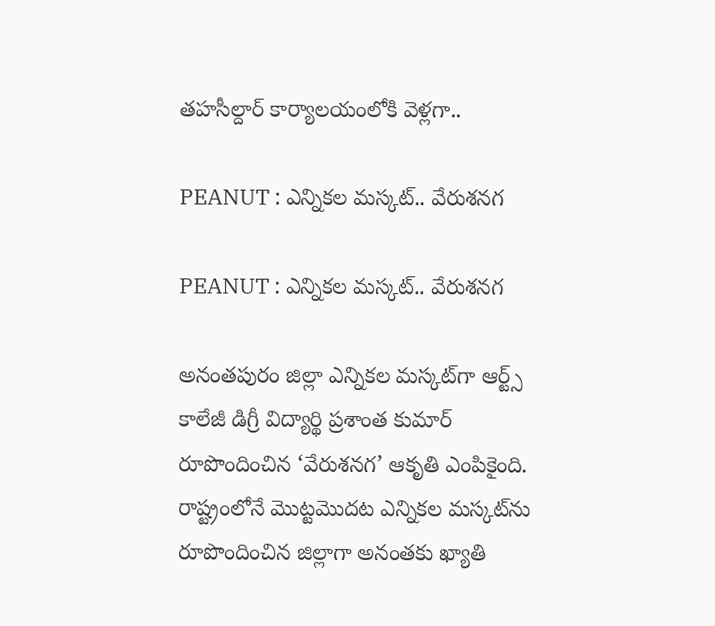తహసీల్దార్‌ కార్యాలయంలోకి వెళ్లగా..

PEANUT : ఎన్నికల మస్కట్‌.. వేరుశనగ

PEANUT : ఎన్నికల మస్కట్‌.. వేరుశనగ

అనంతపురం జిల్లా ఎన్నికల మస్కట్‌గా ఆర్ట్స్‌ కాలేజీ డిగ్రీ విద్యార్థి ప్రశాంత కుమార్‌ రూపొందించిన ‘వేరుశనగ’ ఆకృతి ఎంపికైంది. రాష్ట్రంలోనే మొట్టమొదట ఎన్నికల మస్కట్‌ను రూపొందించిన జిల్లాగా అనంతకు ఖ్యాతి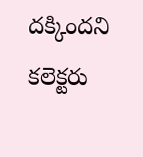దక్కిందని కలెక్టరు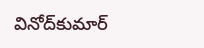వినోద్‌కుమార్‌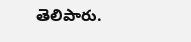తెలిపారు.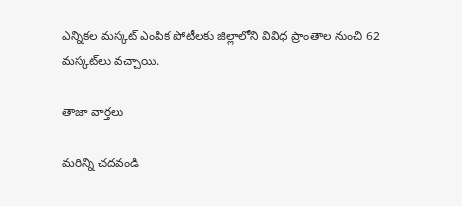ఎన్నికల మస్కట్‌ ఎంపిక పోటీలకు జిల్లాలోని వివిధ ప్రాంతాల నుంచి 62 మస్కట్‌లు వచ్చాయి.

తాజా వార్తలు

మరిన్ని చదవండి